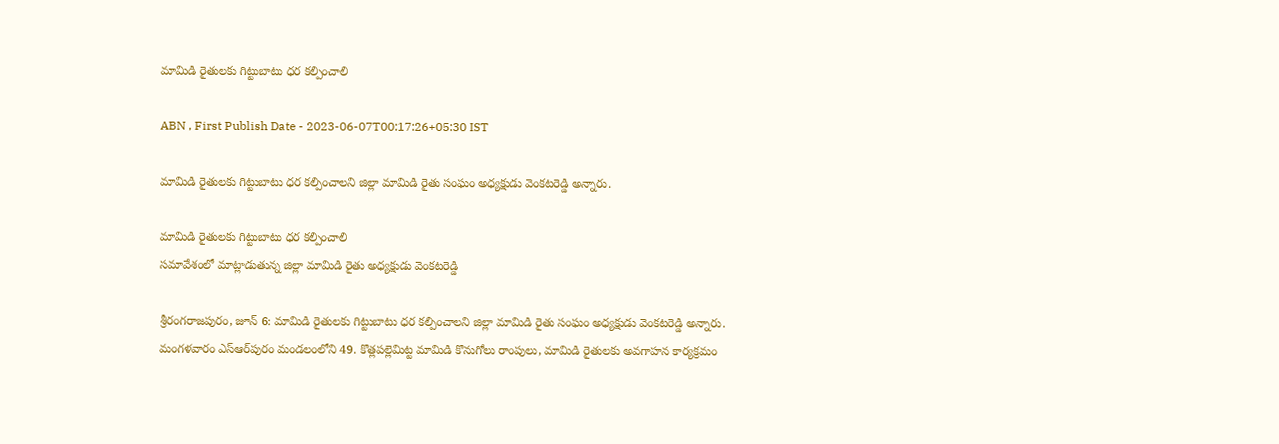మామిడి రైతులకు గిట్టుబాటు ధర కల్పించాలి

ABN , First Publish Date - 2023-06-07T00:17:26+05:30 IST

మామిడి రైతులకు గిట్టుబాటు ధర కల్పించాలని జిల్లా మామిడి రైతు సంఘం అధ్యక్షుడు వెంకటరెడ్డి అన్నారు.

మామిడి రైతులకు గిట్టుబాటు ధర కల్పించాలి
సమావేశంలో మాట్లాడుతున్న జిల్లా మామిడి రైతు అధ్యక్షుడు వెంకటరెడ్డి

శ్రీరంగరాజపురం, జూన్‌ 6: మామిడి రైతులకు గిట్టుబాటు ధర కల్పించాలని జిల్లా మామిడి రైతు సంఘం అధ్యక్షుడు వెంకటరెడ్డి అన్నారు. మంగళవారం ఎస్‌ఆర్‌పురం మండలంలోని 49. కొత్లపల్లెమిట్ట మామిడి కొనుగోలు రాంపులు, మామిడి రైతులకు అవగాహన కార్యక్రమం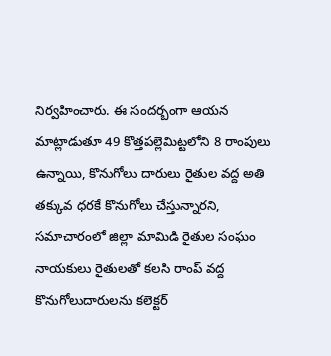నిర్వహించారు. ఈ సందర్బంగా ఆయన మాట్లాడుతూ 49 కొత్తపల్లెమిట్టలోని 8 రాంపులు ఉన్నాయి, కొనుగోలు దారులు రైతుల వద్ద అతి తక్కువ ధరకే కొనుగోలు చేస్తున్నారని, సమాచారంలో జిల్లా మామిడి రైతుల సంఘం నాయకులు రైతులతో కలసి రాంప్‌ వద్ద కొనుగోలుదారులను కలెక్టర్‌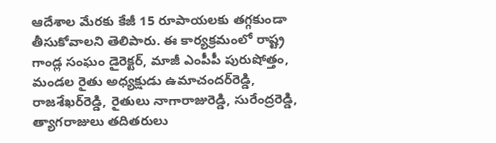ఆదేశాల మేరకు కేజీ 15 రూపాయలకు తగ్గకుండా తీసుకోవాలని తెలిపారు. ఈ కార్యక్రమంలో రాష్ట్ర గాండ్ల సంఘం డైరెక్టర్‌, మాజీ ఎంపీపీ పురుషోత్తం, మండల రైతు అధ్యక్షుడు ఉమాచందర్‌రెడ్డి, రాజశేఖర్‌రెడ్డి, రైతులు నాగారాజురెడ్డి, సురేంద్రరెడ్డి, త్యాగరాజులు తదితరులు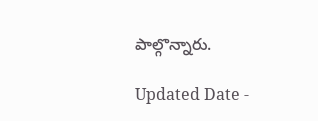పాల్గొన్నారు.

Updated Date -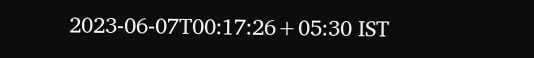2023-06-07T00:17:26+05:30 IST